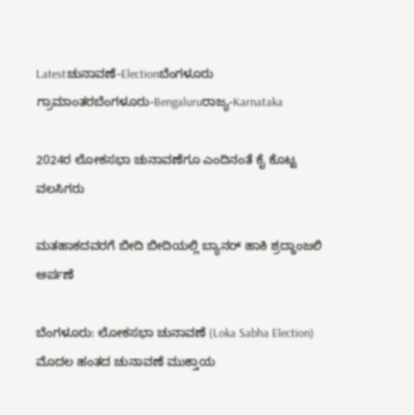Latestಚುನಾವಣೆ-Electionಬೆಂಗಳೂರು ಗ್ರಾಮಾಂತರಬೆಂಗಳೂರು-Bengaluruರಾಜ್ಯ-Karnataka

2024ರ ಲೋಕಸಭಾ ಚುನಾವಣೆಗೂ ಎಂದಿನಂತೆ ಕೈ ಕೊಟ್ಟ ವಲಸಿಗರು

ಮತಹಾಕದವರಗೆ ಬೀದಿ ಬೀದಿಯಲ್ಲಿ ಬ್ಯಾನರ್ ಹಾಕಿ ಶ್ರದ್ಧಾಂಜಲಿ ಅರ್ಪಣೆ

ಬೆಂಗಳೂರು: ಲೋಕಸಭಾ ಚುನಾವಣೆ (Loka Sabha Election) ಮೊದಲ ಹಂತದ ಚುನಾವಣೆ ಮುಕ್ತಾಯ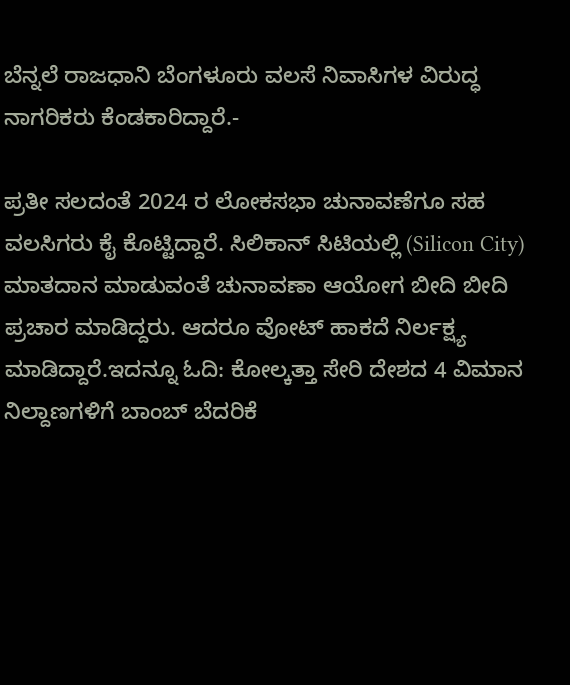ಬೆನ್ನಲೆ ರಾಜಧಾನಿ ಬೆಂಗಳೂರು ವಲಸೆ ನಿವಾಸಿಗಳ ವಿರುದ್ಧ ನಾಗರಿಕರು ಕೆಂಡಕಾರಿದ್ದಾರೆ.-

ಪ್ರತೀ ಸಲದಂತೆ 2024 ರ ಲೋಕಸಭಾ ಚುನಾವಣೆಗೂ ಸಹ ವಲಸಿಗರು ಕೈ ಕೊಟ್ಟಿದ್ದಾರೆ. ಸಿಲಿಕಾನ್ ಸಿಟಿಯಲ್ಲಿ (Silicon City) ಮಾತದಾನ ಮಾಡುವಂತೆ ಚುನಾವಣಾ ಆಯೋಗ ಬೀದಿ ಬೀದಿ ಪ್ರಚಾರ ಮಾಡಿದ್ದರು. ಆದರೂ ವೋಟ್ ಹಾಕದೆ ನಿರ್ಲಕ್ಷ್ಯ ಮಾಡಿದ್ದಾರೆ.ಇದನ್ನೂ ಓದಿ: ಕೋಲ್ಕತ್ತಾ ಸೇರಿ ದೇಶದ 4 ವಿಮಾನ ನಿಲ್ದಾಣಗಳಿಗೆ ಬಾಂಬ್ ಬೆದರಿಕೆ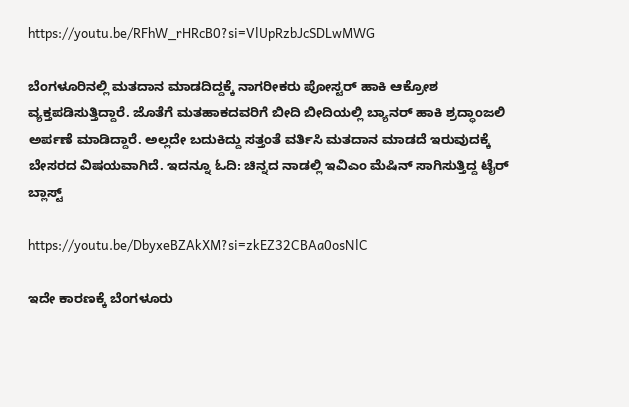https://youtu.be/RFhW_rHRcB0?si=VlUpRzbJcSDLwMWG

ಬೆಂಗಳೂರಿನಲ್ಲಿ ಮತದಾನ ಮಾಡದಿದ್ದಕ್ಕೆ ನಾಗರೀಕರು ಪೋಸ್ಟರ್ ಹಾಕಿ ಆಕ್ರೋಶ ವ್ಯಕ್ತಪಡಿಸುತ್ತಿದ್ದಾರೆ. ಜೊತೆಗೆ ಮತಹಾಕದವರಿಗೆ ಬೀದಿ ಬೀದಿಯಲ್ಲಿ ಬ್ಯಾನರ್ ಹಾಕಿ ಶ್ರದ್ಧಾಂಜಲಿ ಅರ್ಪಣೆ ಮಾಡಿದ್ದಾರೆ. ಅಲ್ಲದೇ ಬದುಕಿದ್ದು ಸತ್ತಂತೆ ವರ್ತಿಸಿ ಮತದಾನ ಮಾಡದೆ ಇರುವುದಕ್ಕೆ ಬೇಸರದ ವಿಷಯವಾಗಿದೆ. ಇದನ್ನೂ ಓದಿ: ಚಿನ್ನದ ನಾಡಲ್ಲಿ ಇವಿಎಂ ಮೆಷಿನ್ ಸಾಗಿಸುತ್ತಿದ್ದ ಟೈರ್ ಬ್ಲಾಸ್ಟ್

https://youtu.be/DbyxeBZAkXM?si=zkEZ32CBAa0osNlC

ಇದೇ ಕಾರಣಕ್ಕೆ ಬೆಂಗಳೂರು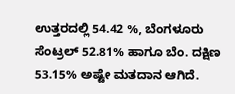ಉತ್ತರದಲ್ಲಿ 54.42 %, ಬೆಂಗಳೂರು ಸೆಂಟ್ರಲ್ 52.81% ಹಾಗೂ ಬೆಂ. ದಕ್ಷಿಣ 53.15% ಅಷ್ಟೇ ಮತದಾನ ಆಗಿದೆ.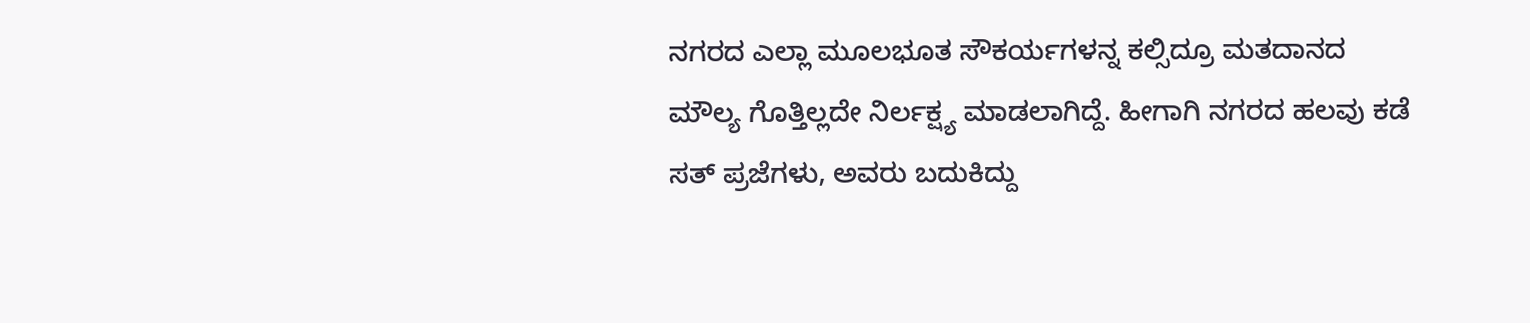ನಗರದ ಎಲ್ಲಾ ಮೂಲಭೂತ ಸೌಕರ್ಯಗಳನ್ನ ಕಲ್ಸಿದ್ರೂ ಮತದಾನದ ಮೌಲ್ಯ ಗೊತ್ತಿಲ್ಲದೇ ನಿರ್ಲಕ್ಷ್ಯ ಮಾಡಲಾಗಿದ್ದೆ. ಹೀಗಾಗಿ ನಗರದ ಹಲವು ಕಡೆ ಸತ್ ಪ್ರಜೆಗಳು, ಅವರು ಬದುಕಿದ್ದು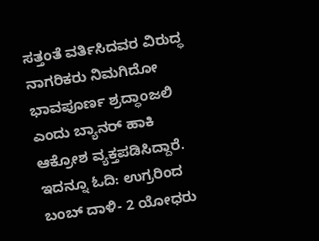ಸತ್ತಂತೆ ವರ್ತಿಸಿದವರ ವಿರುದ್ಧ ನಾಗರಿಕರು ನಿಮಗಿದೋ ಭಾವಪೂರ್ಣ ಶ್ರದ್ಧಾಂಜಲಿ ಎಂದು ಬ್ಯಾನರ್ ಹಾಕಿ ಆಕ್ರೋಶ ವ್ಯಕ್ತಪಡಿಸಿದ್ದಾರೆ. ಇದನ್ನೂ ಓದಿ: ಉಗ್ರರಿಂದ ಬಂಬ್ ದಾಳಿ- 2 ಯೋಧರು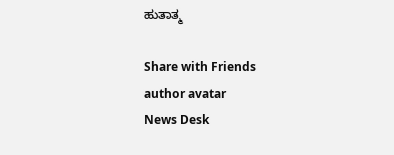ಹುತಾತ್ಮ

Share with Friends
author avatar
News Desk